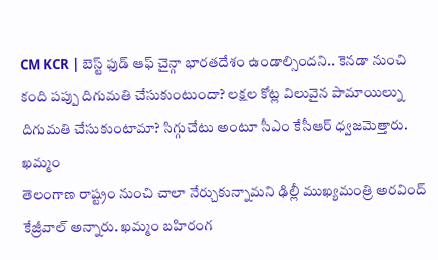CM KCR | బెస్ట్ ఫుడ్ ఆఫ్ చైన్గా భారతదేశం ఉండాల్సిందని.. కెనడా నుంచి కంది పప్పు దిగుమతి చేసుకుంటుందా? లక్షల కోట్ల విలువైన పామాయిల్ను దిగుమతి చేసుకుంటామా? సిగ్గుచేటు అంటూ సీఎం కేసీఆర్ ధ్వజమెత్తారు. ఖమ్మం
తెలంగాణ రాష్ట్రం నుంచి చాలా నేర్చుకున్నామని ఢిల్లీ ముఖ్యమంత్రి అరవింద్ కేజ్రీవాల్ అన్నారు. ఖమ్మం బహిరంగ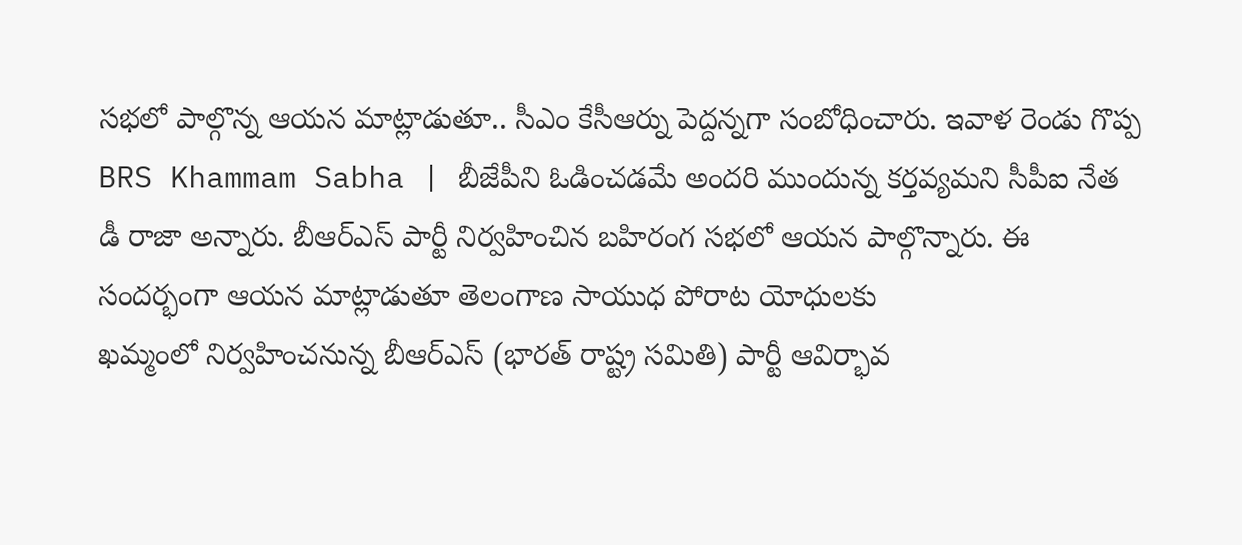సభలో పాల్గొన్న ఆయన మాట్లాడుతూ.. సీఎం కేసీఆర్ను పెద్దన్నగా సంబోధించారు. ఇవాళ రెండు గొప్ప
BRS Khammam Sabha | బీజేపీని ఓడించడమే అందరి ముందున్న కర్తవ్యమని సీపీఐ నేత డీ రాజా అన్నారు. బీఆర్ఎస్ పార్టీ నిర్వహించిన బహిరంగ సభలో ఆయన పాల్గొన్నారు. ఈ సందర్భంగా ఆయన మాట్లాడుతూ తెలంగాణ సాయుధ పోరాట యోధులకు
ఖమ్మంలో నిర్వహించనున్న బీఆర్ఎస్ (భారత్ రాష్ట్ర సమితి) పార్టీ ఆవిర్భావ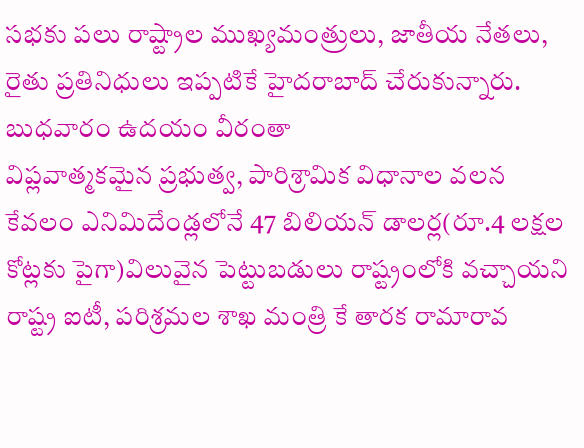సభకు పలు రాష్ట్రాల ముఖ్యమంత్రులు, జాతీయ నేతలు, రైతు ప్రతినిధులు ఇప్పటికే హైదరాబాద్ చేరుకున్నారు. బుధవారం ఉదయం వీరంతా
విప్లవాత్మకమైన ప్రభుత్వ, పారిశ్రామిక విధానాల వలన కేవలం ఎనిమిదేండ్లలోనే 47 బిలియన్ డాలర్ల(రూ.4 లక్షల కోట్లకు పైగా)విలువైన పెట్టుబడులు రాష్ట్రంలోకి వచ్చాయని రాష్ట్ర ఐటీ, పరిశ్రమల శాఖ మంత్రి కే తారక రామారావ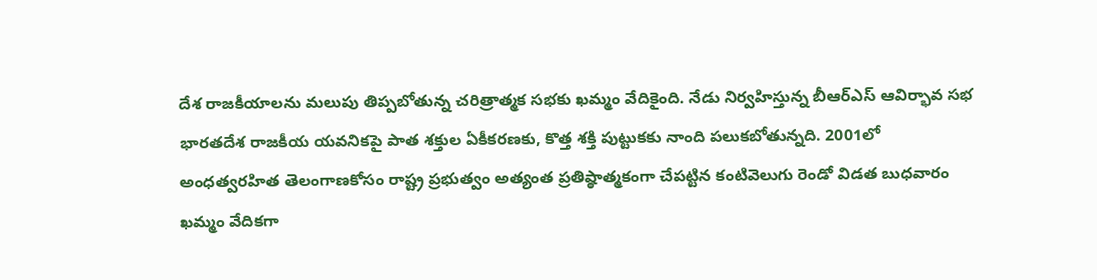దేశ రాజకీయాలను మలుపు తిప్పబోతున్న చరిత్రాత్మక సభకు ఖమ్మం వేదికైంది. నేడు నిర్వహిస్తున్న బీఆర్ఎస్ ఆవిర్భావ సభ భారతదేశ రాజకీయ యవనికపై పాత శక్తుల ఏకీకరణకు, కొత్త శక్తి పుట్టుకకు నాంది పలుకబోతున్నది. 2001లో
అంధత్వరహిత తెలంగాణకోసం రాష్ట్ర ప్రభుత్వం అత్యంత ప్రతిష్ఠాత్మకంగా చేపట్టిన కంటివెలుగు రెండో విడత బుధవారం ఖమ్మం వేదికగా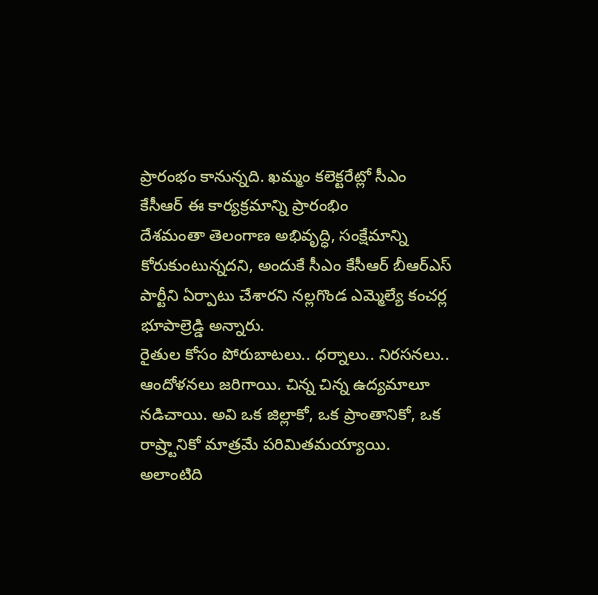ప్రారంభం కానున్నది. ఖమ్మం కలెక్టరేట్లో సీఎం కేసీఆర్ ఈ కార్యక్రమాన్ని ప్రారంభిం
దేశమంతా తెలంగాణ అభివృద్ధి, సంక్షేమాన్ని కోరుకుంటున్నదని, అందుకే సీఎం కేసీఆర్ బీఆర్ఎస్ పార్టీని ఏర్పాటు చేశారని నల్లగొండ ఎమ్మెల్యే కంచర్ల భూపాల్రెడ్డి అన్నారు.
రైతుల కోసం పోరుబాటలు.. ధర్నాలు.. నిరసనలు.. ఆందోళనలు జరిగాయి. చిన్న చిన్న ఉద్యమాలూ నడిచాయి. అవి ఒక జిల్లాకో, ఒక ప్రాంతానికో, ఒక రాష్ర్టానికో మాత్రమే పరిమితమయ్యాయి. అలాంటిది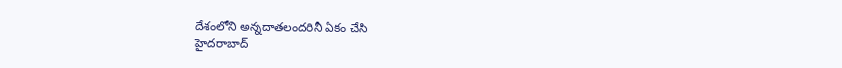దేశంలోని అన్నదాతలందరినీ ఏకం చేసి
హైదరాబాద్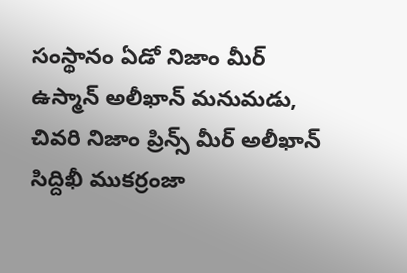సంస్థానం ఏడో నిజాం మీర్ ఉస్మాన్ అలీఖాన్ మనుమడు, చివరి నిజాం ప్రిన్స్ మీర్ అలీఖాన్ సిద్దిఖీ ముకర్రంజా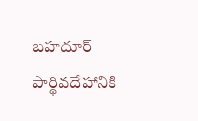బహదూర్ పార్థివదేహానికి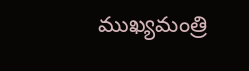ముఖ్యమంత్రి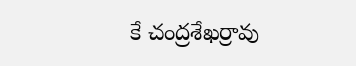కే చంద్రశేఖర్రావు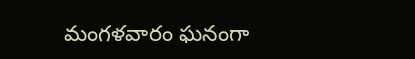మంగళవారం ఘనంగా